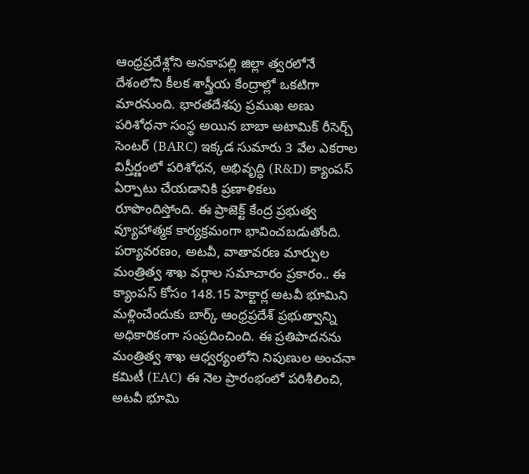ఆంధ్రప్రదేశ్లోని అనకాపల్లి జిల్లా త్వరలోనే దేశంలోని కీలక శాస్త్రీయ కేంద్రాల్లో ఒకటిగా మారనుంది. భారతదేశపు ప్రముఖ అణు పరిశోధనా సంస్థ అయిన బాబా అటామిక్ రీసెర్చ్ సెంటర్ (BARC) ఇక్కడ సుమారు 3 వేల ఎకరాల విస్తీర్ణంలో పరిశోధన, అభివృద్ధి (R&D) క్యాంపస్ ఏర్పాటు చేయడానికి ప్రణాళికలు రూపొందిస్తోంది. ఈ ప్రాజెక్ట్ కేంద్ర ప్రభుత్వ వ్యూహాత్మక కార్యక్రమంగా భావించబడుతోంది.
పర్యావరణం, అటవీ, వాతావరణ మార్పుల మంత్రిత్వ శాఖ వర్గాల సమాచారం ప్రకారం.. ఈ క్యాంపస్ కోసం 148.15 హెక్టార్ల అటవీ భూమిని మళ్లించేందుకు బార్క్ ఆంధ్రప్రదేశ్ ప్రభుత్వాన్ని అధికారికంగా సంప్రదించింది. ఈ ప్రతిపాదనను మంత్రిత్వ శాఖ ఆధ్వర్యంలోని నిపుణుల అంచనా కమిటీ (EAC) ఈ నెల ప్రారంభంలో పరిశీలించి, అటవీ భూమి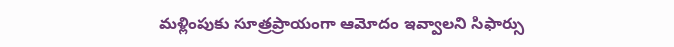మళ్లింపుకు సూత్రప్రాయంగా ఆమోదం ఇవ్వాలని సిఫార్సు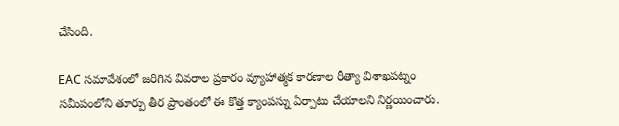చేసింది.

EAC సమావేశంలో జరిగిన వివరాల ప్రకారం వ్యూహాత్మక కారణాల రీత్యా విశాఖపట్నం సమీపంలోని తూర్పు తీర ప్రాంతంలో ఈ కొత్త క్యాంపస్ను ఏర్పాటు చేయాలని నిర్ణయించారు.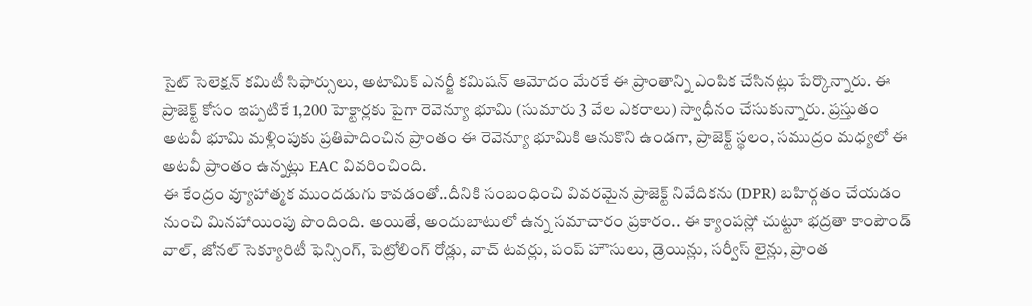సైట్ సెలెక్షన్ కమిటీ సిఫార్సులు, అటామిక్ ఎనర్జీ కమిషన్ ఆమోదం మేరకే ఈ ప్రాంతాన్ని ఎంపిక చేసినట్లు పేర్కొన్నారు. ఈ ప్రాజెక్ట్ కోసం ఇప్పటికే 1,200 హెక్టార్లకు పైగా రెవెన్యూ భూమి (సుమారు 3 వేల ఎకరాలు) స్వాధీనం చేసుకున్నారు. ప్రస్తుతం అటవీ భూమి మళ్లింపుకు ప్రతిపాదించిన ప్రాంతం ఈ రెవెన్యూ భూమికి ఆనుకొని ఉండగా, ప్రాజెక్ట్ స్థలం, సముద్రం మధ్యలో ఈ అటవీ ప్రాంతం ఉన్నట్లు EAC వివరించింది.
ఈ కేంద్రం వ్యూహాత్మక ముందడుగు కావడంతో..దీనికి సంబంధించి వివరమైన ప్రాజెక్ట్ నివేదికను (DPR) బహిర్గతం చేయడం నుంచి మినహాయింపు పొందింది. అయితే, అందుబాటులో ఉన్న సమాచారం ప్రకారం.. ఈ క్యాంపస్లో చుట్టూ భద్రతా కాంపౌండ్ వాల్, జోనల్ సెక్యూరిటీ ఫెన్సింగ్, పెట్రోలింగ్ రోడ్లు, వాచ్ టవర్లు, పంప్ హౌసులు, డ్రెయిన్లు, సర్వీస్ లైన్లు, ప్రాంత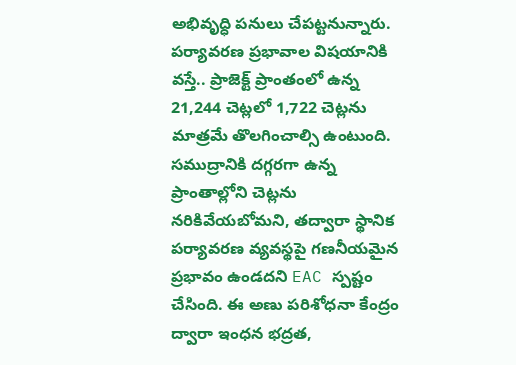అభివృద్ధి పనులు చేపట్టనున్నారు.
పర్యావరణ ప్రభావాల విషయానికి వస్తే.. ప్రాజెక్ట్ ప్రాంతంలో ఉన్న 21,244 చెట్లలో 1,722 చెట్లను మాత్రమే తొలగించాల్సి ఉంటుంది. సముద్రానికి దగ్గరగా ఉన్న ప్రాంతాల్లోని చెట్లను నరికివేయబోమని, తద్వారా స్థానిక పర్యావరణ వ్యవస్థపై గణనీయమైన ప్రభావం ఉండదని EAC స్పష్టం చేసింది. ఈ అణు పరిశోధనా కేంద్రం ద్వారా ఇంధన భద్రత,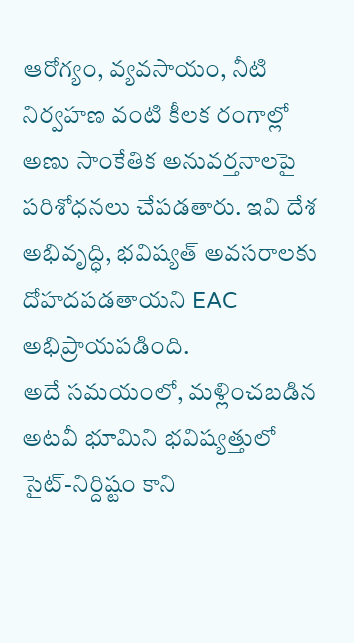ఆరోగ్యం, వ్యవసాయం, నీటి నిర్వహణ వంటి కీలక రంగాల్లో అణు సాంకేతిక అనువర్తనాలపై పరిశోధనలు చేపడతారు. ఇవి దేశ అభివృద్ధి, భవిష్యత్ అవసరాలకు దోహదపడతాయని EAC అభిప్రాయపడింది.
అదే సమయంలో, మళ్లించబడిన అటవీ భూమిని భవిష్యత్తులో సైట్-నిర్దిష్టం కాని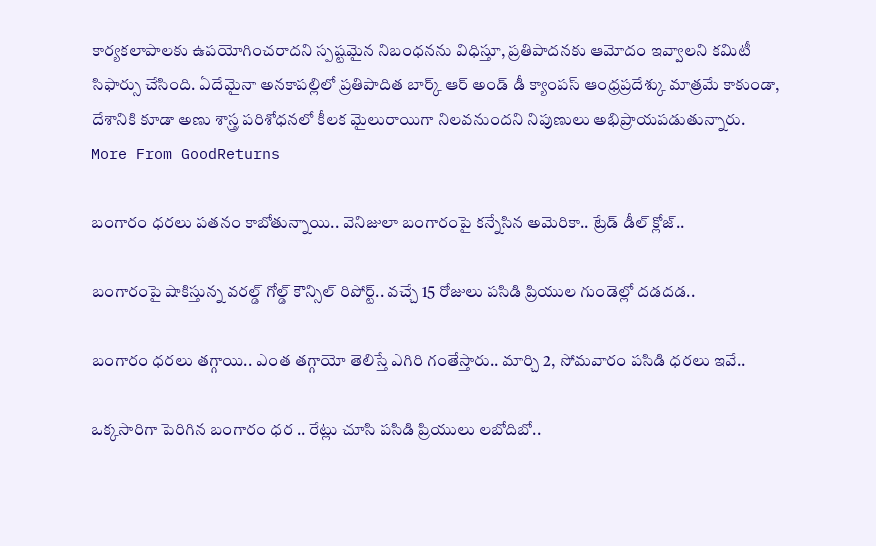కార్యకలాపాలకు ఉపయోగించరాదని స్పష్టమైన నిబంధనను విధిస్తూ, ప్రతిపాదనకు ఆమోదం ఇవ్వాలని కమిటీ సిఫార్సు చేసింది. ఏదేమైనా అనకాపల్లిలో ప్రతిపాదిత బార్క్ ఆర్ అండ్ డీ క్యాంపస్ ఆంధ్రప్రదేశ్కు మాత్రమే కాకుండా, దేశానికి కూడా అణు శాస్త్ర పరిశోధనలో కీలక మైలురాయిగా నిలవనుందని నిపుణులు అభిప్రాయపడుతున్నారు.
More From GoodReturns

బంగారం ధరలు పతనం కాబోతున్నాయి.. వెనిజులా బంగారంపై కన్నేసిన అమెరికా.. ట్రేడ్ డీల్ క్లోజ్..

బంగారంపై షాకిస్తున్న వరల్డ్ గోల్డ్ కౌన్సిల్ రిపోర్ట్.. వచ్చే 15 రోజులు పసిడి ప్రియుల గుండెల్లో దడదడ..

బంగారం ధరలు తగ్గాయి.. ఎంత తగ్గాయో తెలిస్తే ఎగిరి గంతేస్తారు.. మార్చి 2, సోమవారం పసిడి ధరలు ఇవే..

ఒక్కసారిగా పెరిగిన బంగారం ధర .. రేట్లు చూసి పసిడి ప్రియులు లబోదిబో..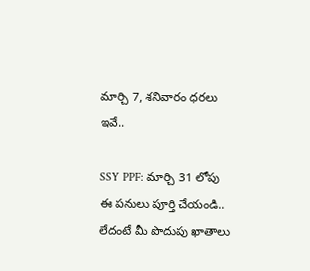మార్చి 7, శనివారం ధరలు ఇవే..

SSY PPF: మార్చి 31 లోపు ఈ పనులు పూర్తి చేయండి.. లేదంటే మీ పొదుపు ఖాతాలు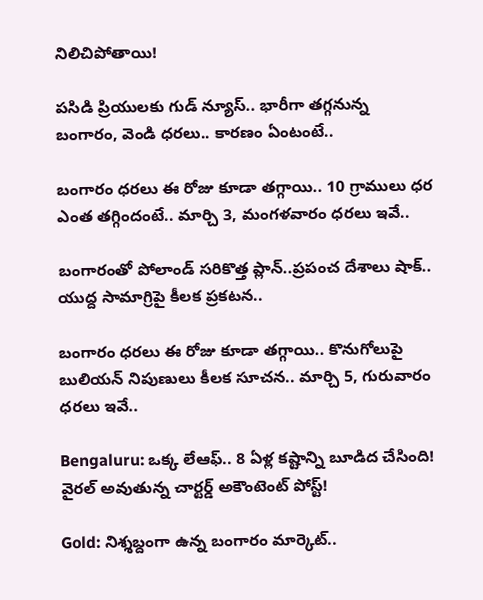నిలిచిపోతాయి!

పసిడి ప్రియులకు గుడ్ న్యూస్.. భారీగా తగ్గనున్న బంగారం, వెండి ధరలు.. కారణం ఏంటంటే..

బంగారం ధరలు ఈ రోజు కూడా తగ్గాయి.. 10 గ్రాములు ధర ఎంత తగ్గిందంటే.. మార్చి 3, మంగళవారం ధరలు ఇవే..

బంగారంతో పోలాండ్ సరికొత్త ప్లాన్..ప్రపంచ దేశాలు షాక్.. యుద్ద సామాగ్రిపై కీలక ప్రకటన..

బంగారం ధరలు ఈ రోజు కూడా తగ్గాయి.. కొనుగోలుపై బులియన్ నిపుణులు కీలక సూచన.. మార్చి 5, గురువారం ధరలు ఇవే..

Bengaluru: ఒక్క లేఆఫ్.. 8 ఏళ్ల కష్టాన్ని బూడిద చేసింది! వైరల్ అవుతున్న చార్టర్డ్ అకౌంటెంట్ పోస్ట్!

Gold: నిశ్శబ్దంగా ఉన్న బంగారం మార్కెట్..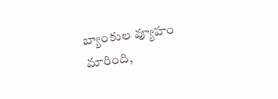బ్యాంకుల వ్యూహం మారింది,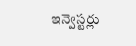ఇన్వెస్టర్లు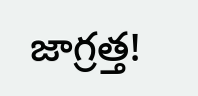జాగ్రత్త!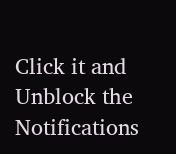Click it and Unblock the Notifications